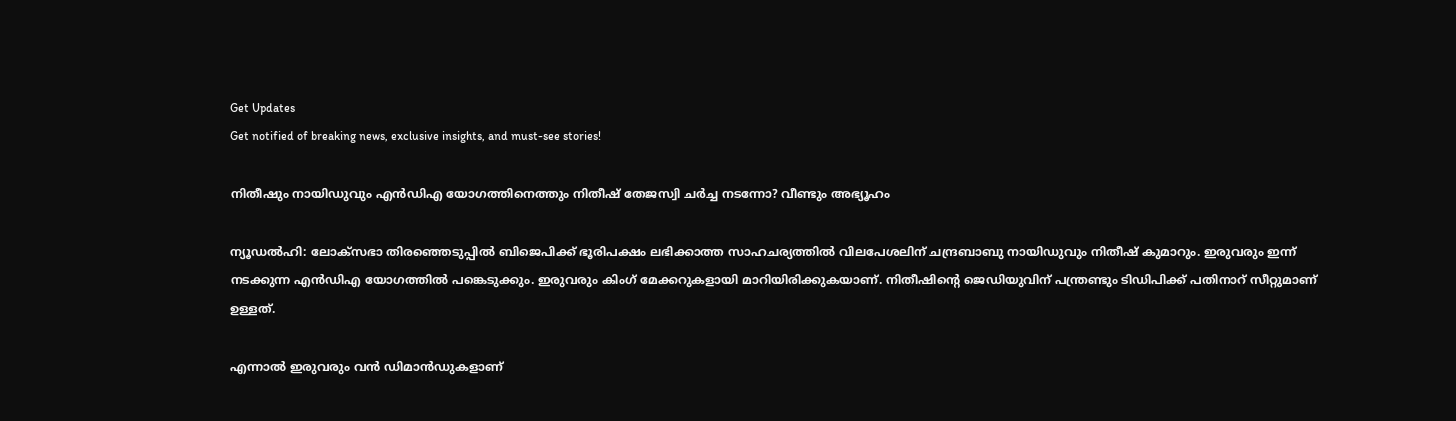Get Updates
Get notified of breaking news, exclusive insights, and must-see stories!

നിതീഷും നായിഡുവും എന്‍ഡിഎ യോഗത്തിനെത്തും നിതീഷ് തേജസ്വി ചര്‍ച്ച നടന്നോ? വീണ്ടും അഭ്യൂഹം

ന്യൂഡല്‍ഹി: ലോക്‌സഭാ തിരഞ്ഞെടുപ്പില്‍ ബിജെപിക്ക് ഭൂരിപക്ഷം ലഭിക്കാത്ത സാഹചര്യത്തില്‍ വിലപേശലിന് ചന്ദ്രബാബു നായിഡുവും നിതീഷ് കുമാറും. ഇരുവരും ഇന്ന് നടക്കുന്ന എന്‍ഡിഎ യോഗത്തില്‍ പങ്കെടുക്കും. ഇരുവരും കിംഗ് മേക്കറുകളായി മാറിയിരിക്കുകയാണ്. നിതീഷിന്റെ ജെഡിയുവിന് പന്ത്രണ്ടും ടിഡിപിക്ക് പതിനാറ് സീറ്റുമാണ് ഉള്ളത്.

എന്നാല്‍ ഇരുവരും വന്‍ ഡിമാന്‍ഡുകളാണ്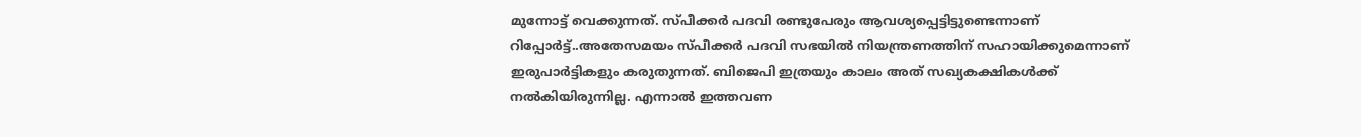മുന്നോട്ട് വെക്കുന്നത്. സ്പീക്കര്‍ പദവി രണ്ടുപേരും ആവശ്യപ്പെട്ടിട്ടുണ്ടെന്നാണ് റിപ്പോര്‍ട്ട്..അതേസമയം സ്പീക്കര്‍ പദവി സഭയില്‍ നിയന്ത്രണത്തിന് സഹായിക്കുമെന്നാണ് ഇരുപാര്‍ട്ടികളും കരുതുന്നത്. ബിജെപി ഇത്രയും കാലം അത് സഖ്യകക്ഷികള്‍ക്ക് നല്‍കിയിരുന്നില്ല. എന്നാല്‍ ഇത്തവണ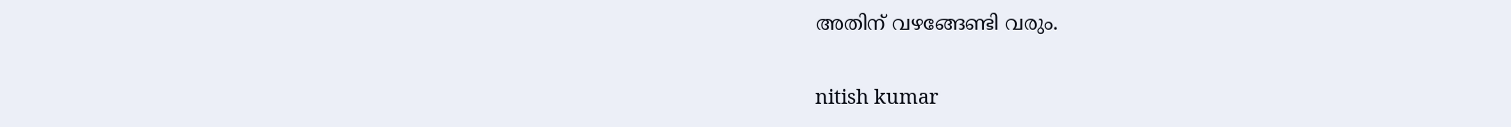അതിന് വഴങ്ങേണ്ടി വരും.

nitish kumar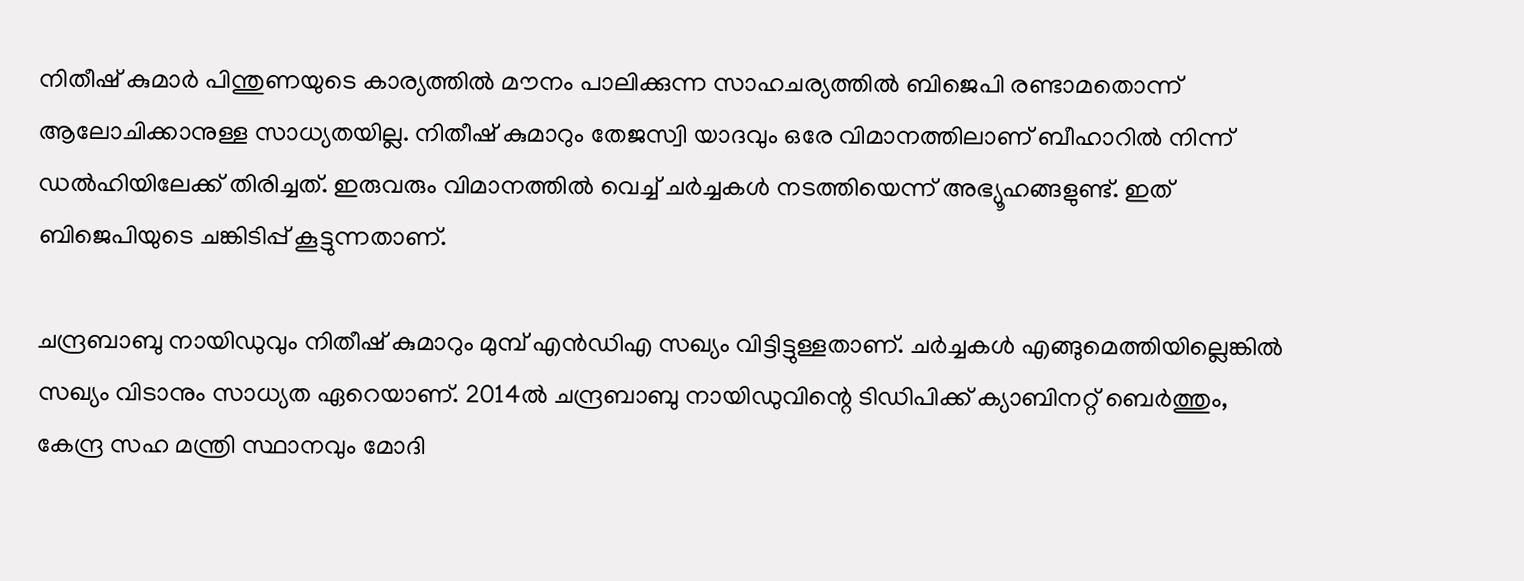നിതീഷ് കുമാര്‍ പിന്തുണയുടെ കാര്യത്തില്‍ മൗനം പാലിക്കുന്ന സാഹചര്യത്തില്‍ ബിജെപി രണ്ടാമതൊന്ന് ആലോചിക്കാനുള്ള സാധ്യതയില്ല. നിതീഷ് കുമാറും തേജസ്വി യാദവും ഒരേ വിമാനത്തിലാണ് ബീഹാറില്‍ നിന്ന് ഡല്‍ഹിയിലേക്ക് തിരിച്ചത്. ഇരുവരും വിമാനത്തില്‍ വെച്ച് ചര്‍ച്ചകള്‍ നടത്തിയെന്ന് അഭ്യൂഹങ്ങളുണ്ട്. ഇത് ബിജെപിയുടെ ചങ്കിടിപ്പ് കൂട്ടുന്നതാണ്.

ചന്ദ്രബാബു നായിഡുവും നിതീഷ് കുമാറും മുമ്പ് എന്‍ഡിഎ സഖ്യം വിട്ടിട്ടുള്ളതാണ്. ചര്‍ച്ചകള്‍ എങ്ങുമെത്തിയില്ലെങ്കില്‍ സഖ്യം വിടാനും സാധ്യത ഏറെയാണ്. 2014ല്‍ ചന്ദ്രബാബു നായിഡുവിന്റെ ടിഡിപിക്ക് ക്യാബിനറ്റ് ബെര്‍ത്തും, കേന്ദ്ര സഹ മന്ത്രി സ്ഥാനവും മോദി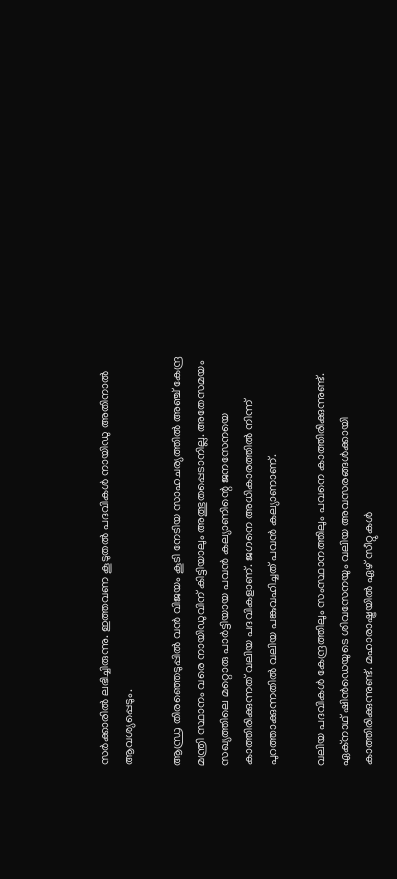സര്‍ക്കാരില്‍ ലഭിച്ചിരുന്നു. ഇത്തവണ കൂടുതല്‍ പദവികള്‍ നായിഡു അതിനാല്‍ ആവശ്യപ്പെടും.

ആന്ധ്ര തിരഞ്ഞെടുപ്പില്‍ വന്‍ വിജയം കൂടി നേടിയ സാഹചര്യത്തില്‍ അഞ്ച് കേന്ദ്ര മന്ത്രി സ്ഥാനം വരെ നായിഡുവിന് കിട്ടിയാലും അത്ഭുതപ്പെടാനില്ല. അതേസമയം സഖ്യത്തിലെ മറ്റൊരു പാര്‍ട്ടിയായ പവന്‍ കല്യാണിന്റെ ജനസേനയെ കാത്തിരിക്കുന്നത് വലിയ പദവികളാണ്. ജഗനെ അധികാരത്തില്‍ നിന്ന് പുറത്താക്കുന്നതില്‍ വലിയ പങ്കുവഹിച്ചത് പവന്‍ കല്യാണാണ്.

വലിയ പദവികള്‍ കേന്ദ്രത്തിലും സംസ്ഥാനത്തിലും പവനെ കാത്തിരിക്കുന്നുണ്ട്. ഏക്‌നാഥ് ഷിന്‍ഡെയുടെ ശിവസേനയും വലിയ അവസരങ്ങള്‍ക്കായി കാത്തിരിക്കുന്നുണ്ട്. മഹാരാഷ്ട്രയില്‍ ഏഴ് സീറ്റുകള്‍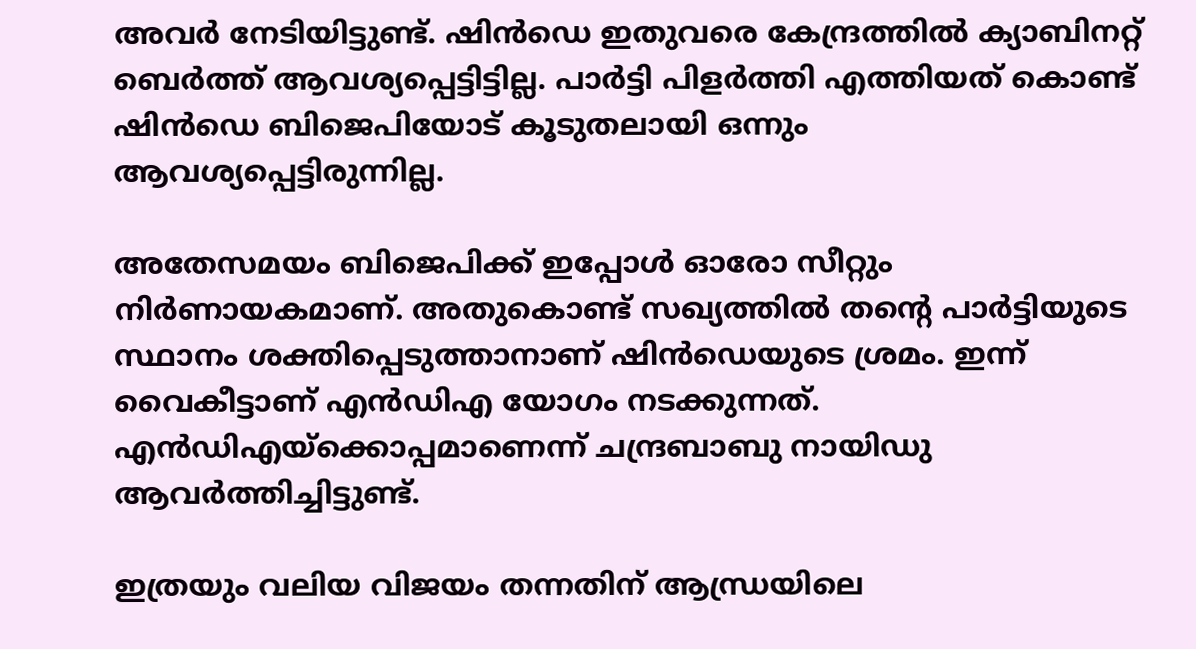അവര്‍ നേടിയിട്ടുണ്ട്. ഷിന്‍ഡെ ഇതുവരെ കേന്ദ്രത്തില്‍ ക്യാബിനറ്റ് ബെര്‍ത്ത് ആവശ്യപ്പെട്ടിട്ടില്ല. പാര്‍ട്ടി പിളര്‍ത്തി എത്തിയത് കൊണ്ട് ഷിന്‍ഡെ ബിജെപിയോട് കൂടുതലായി ഒന്നും ആവശ്യപ്പെട്ടിരുന്നില്ല.

അതേസമയം ബിജെപിക്ക് ഇപ്പോള്‍ ഓരോ സീറ്റും നിര്‍ണായകമാണ്. അതുകൊണ്ട് സഖ്യത്തില്‍ തന്റെ പാര്‍ട്ടിയുടെ സ്ഥാനം ശക്തിപ്പെടുത്താനാണ് ഷിന്‍ഡെയുടെ ശ്രമം. ഇന്ന് വൈകീട്ടാണ് എന്‍ഡിഎ യോഗം നടക്കുന്നത്. എന്‍ഡിഎയ്‌ക്കൊപ്പമാണെന്ന് ചന്ദ്രബാബു നായിഡു ആവര്‍ത്തിച്ചിട്ടുണ്ട്.

ഇത്രയും വലിയ വിജയം തന്നതിന് ആന്ധ്രയിലെ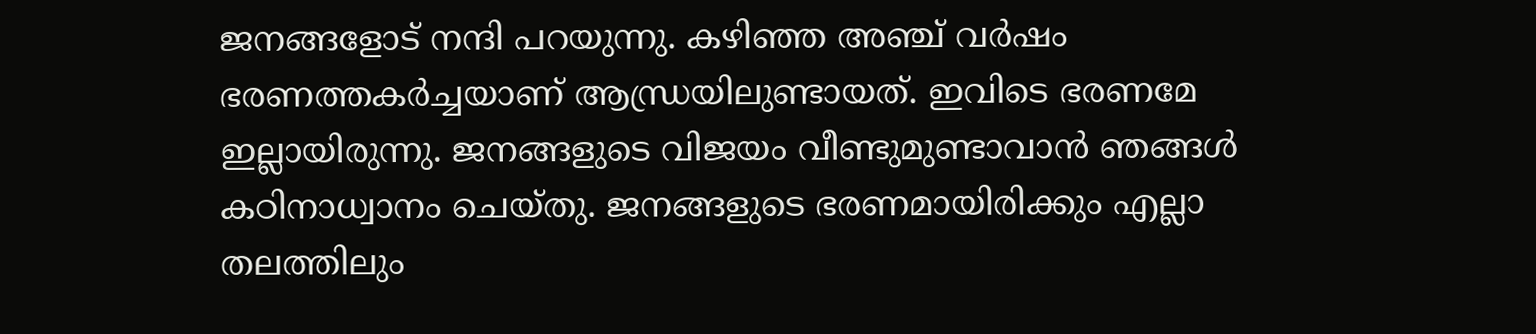ജനങ്ങളോട് നന്ദി പറയുന്നു. കഴിഞ്ഞ അഞ്ച് വര്‍ഷം ഭരണത്തകര്‍ച്ചയാണ് ആന്ധ്രയിലുണ്ടായത്. ഇവിടെ ഭരണമേ ഇല്ലായിരുന്നു. ജനങ്ങളുടെ വിജയം വീണ്ടുമുണ്ടാവാന്‍ ഞങ്ങള്‍ കഠിനാധ്വാനം ചെയ്തു. ജനങ്ങളുടെ ഭരണമായിരിക്കും എല്ലാ തലത്തിലും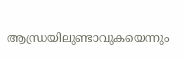ആന്ധ്രയിലുണ്ടാവുകയെന്നും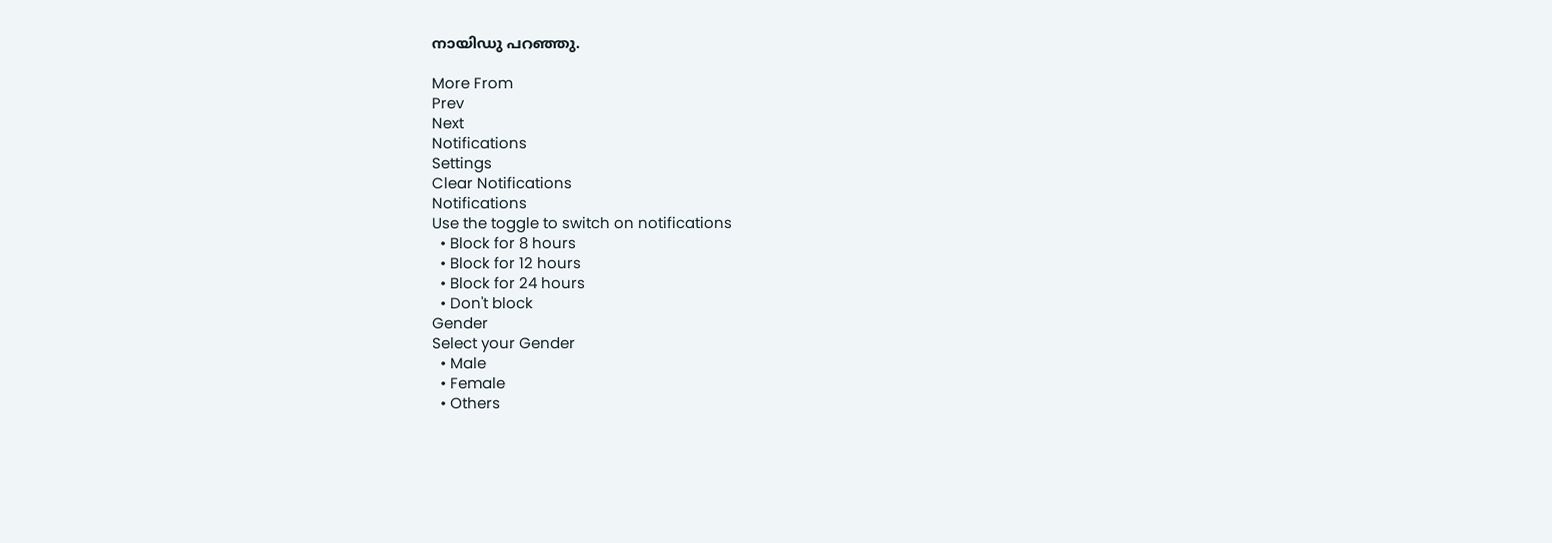നായിഡു പറഞ്ഞു.

More From
Prev
Next
Notifications
Settings
Clear Notifications
Notifications
Use the toggle to switch on notifications
  • Block for 8 hours
  • Block for 12 hours
  • Block for 24 hours
  • Don't block
Gender
Select your Gender
  • Male
  • Female
  • Others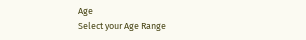Age
Select your Age Range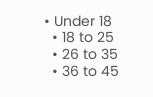• Under 18
  • 18 to 25
  • 26 to 35
  • 36 to 45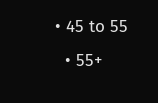• 45 to 55
  • 55+